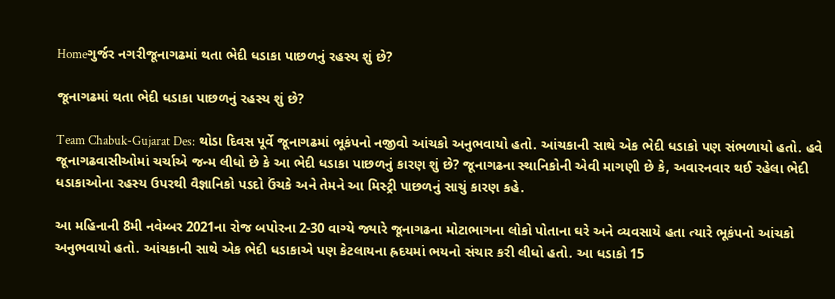Homeગુર્જર નગરીજૂનાગઢમાં થતા ભેદી ધડાકા પાછળનું રહસ્ય શું છે?

જૂનાગઢમાં થતા ભેદી ધડાકા પાછળનું રહસ્ય શું છે?

Team Chabuk-Gujarat Des: થોડા દિવસ પૂર્વે જૂનાગઢમાં ભૂકંપનો નજીવો આંચકો અનુભવાયો હતો. આંચકાની સાથે એક ભેદી ધડાકો પણ સંભળાયો હતો. હવે જૂનાગઢવાસીઓમાં ચર્ચાએ જન્મ લીધો છે કે આ ભેદી ધડાકા પાછળનું કારણ શું છે? જૂનાગઢના સ્થાનિકોની એવી માગણી છે કે, અવારનવાર થઈ રહેલા ભેદી ધડાકાઓના રહસ્ય ઉપરથી વૈજ્ઞાનિકો પડદો ઉંચકે અને તેમને આ મિસ્ટ્રી પાછળનું સાચું કારણ કહે.

આ મહિનાની 8મી નવેમ્બર 2021ના રોજ બપોરના 2-30 વાગ્યે જ્યારે જૂનાગઢના મોટાભાગના લોકો પોતાના ઘરે અને વ્યવસાયે હતા ત્યારે ભૂકંપનો આંચકો અનુભવાયો હતો. આંચકાની સાથે એક ભેદી ધડાકાએ પણ કેટલાયના હ્રદયમાં ભયનો સંચાર કરી લીધો હતો. આ ધડાકો 15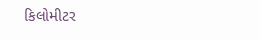કિલોમીટર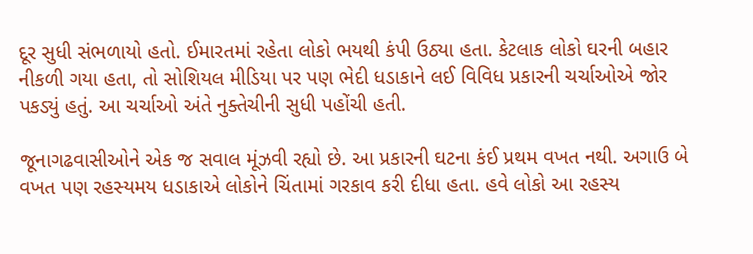દૂર સુધી સંભળાયો હતો. ઈમારતમાં રહેતા લોકો ભયથી કંપી ઉઠ્યા હતા. કેટલાક લોકો ઘરની બહાર નીકળી ગયા હતા, તો સોશિયલ મીડિયા પર પણ ભેદી ધડાકાને લઈ વિવિધ પ્રકારની ચર્ચાઓએ જોર પકડ્યું હતું. આ ચર્ચાઓ અંતે નુક્તેચીની સુધી પહોંચી હતી.

જૂનાગઢવાસીઓને એક જ સવાલ મૂંઝવી રહ્યો છે. આ પ્રકારની ઘટના કંઈ પ્રથમ વખત નથી. અગાઉ બે વખત પણ રહસ્યમય ધડાકાએ લોકોને ચિંતામાં ગરકાવ કરી દીધા હતા. હવે લોકો આ રહસ્ય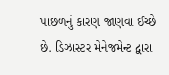પાછળનું કારણ જાણવા ઈચ્છે છે. ડિઝાસ્ટર મેનેજમેન્ટ દ્વારા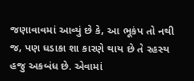જણાવાવમાં આવ્યું છે કે, આ ભૂકંપ તો નથી જ, પણ ધડાકા શા કારણે થાય છે તે રહસ્ય હજુ અકબંધ છે. એવામાં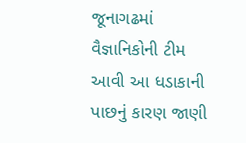જૂનાગઢમાં વૈજ્ઞાનિકોની ટીમ આવી આ ધડાકાની પાછનું કારણ જાણી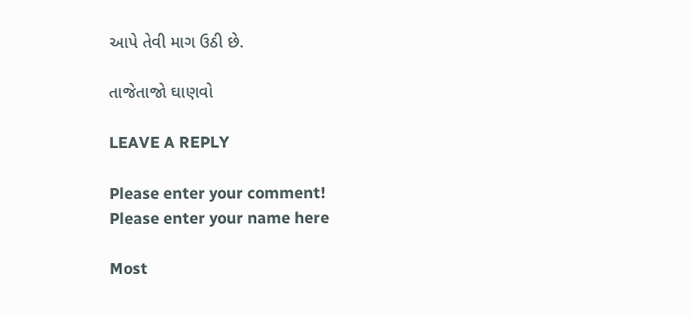આપે તેવી માગ ઉઠી છે.

તાજેતાજો ઘાણવો

LEAVE A REPLY

Please enter your comment!
Please enter your name here

Most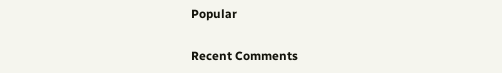Popular

Recent Comments